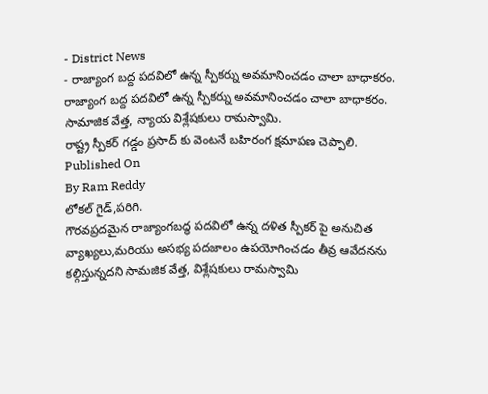- District News
- రాజ్యాంగ బద్ద పదవిలో ఉన్న స్పీకర్ను అవమానించడం చాలా బాధాకరం.
రాజ్యాంగ బద్ద పదవిలో ఉన్న స్పీకర్ను అవమానించడం చాలా బాధాకరం.
సామాజిక వేత్త, న్యాయ విశ్లేషకులు రామస్వామి.
రాష్ట్ర స్పీకర్ గడ్డం ప్రసాద్ కు వెంటనే బహిరంగ క్షమాపణ చెప్పాలి.
Published On
By Ram Reddy
లోకల్ గైడ్,పరిగి.
గౌరవప్రదమైన రాజ్యాంగబద్ధ పదవిలో ఉన్న దళిత స్పీకర్ పై అనుచిత వ్యాఖ్యలు,మరియు అసభ్య పదజాలం ఉపయోగించడం తీవ్ర ఆవేదనను కల్గిస్తున్నదని సామజిక వేత్త, విశ్లేషకులు రామస్వామి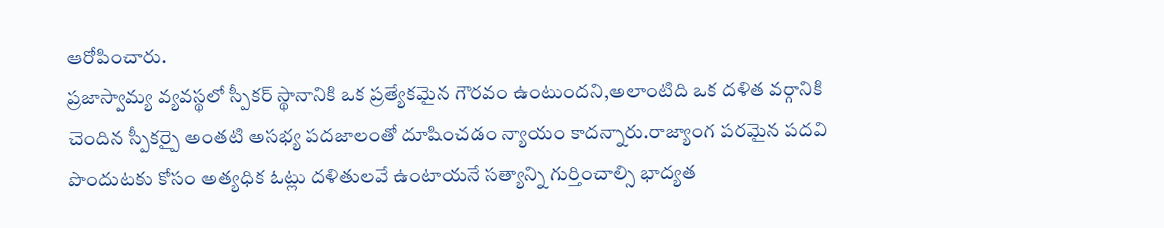ఆరోపించారు.
ప్రజాస్వామ్య వ్యవస్థలో స్పీకర్ స్థానానికి ఒక ప్రత్యేకమైన గౌరవం ఉంటుందని,అలాంటిది ఒక దళిత వర్గానికి చెందిన స్పీకర్పై అంతటి అసభ్య పదజాలంతో దూషించడం న్యాయం కాదన్నారు.రాజ్యాంగ పరమైన పదవి పొందుటకు కోసం అత్యధిక ఓట్లు దళితులవే ఉంటాయనే సత్యాన్ని గుర్తించాల్సి భాద్యత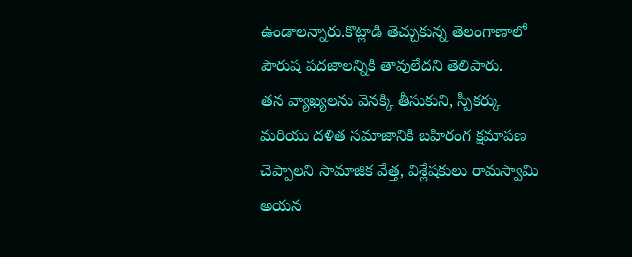ఉండాలన్నారు.కొట్లాడి తెచ్చుకున్న తెలంగాణాలో పౌరుష పదజాలన్నికి తావులేదని తెలిపారు.
తన వ్యాఖ్యలను వెనక్కి తీసుకుని, స్పీకర్కు మరియు దళిత సమాజానికి బహిరంగ క్షమాపణ చెప్పాలని సామాజిక వేత్త, విశ్లేషకులు రామస్వామి అయన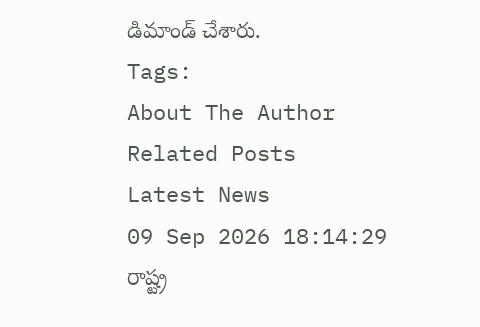డిమాండ్ చేశారు.
Tags:
About The Author
Related Posts
Latest News
09 Sep 2026 18:14:29
రాష్ట్ర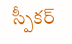స్పీకర్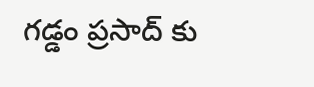గడ్డం ప్రసాద్ కు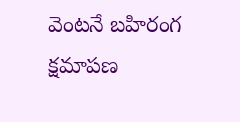వెంటనే బహిరంగ క్షమాపణ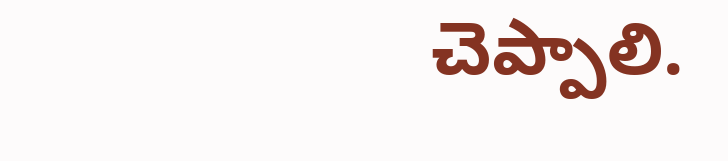చెప్పాలి.